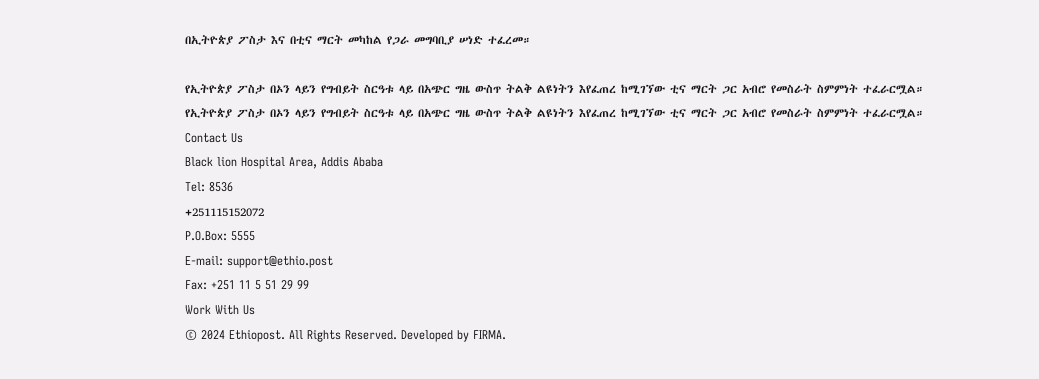በኢትዮጵያ ፖስታ እና በቲና ማርት መካከል የጋራ መግባቢያ ሠነድ ተፈረመ።

የኢትዮጵያ ፖስታ በኦን ላይን የግብይት ስርዓቱ ላይ በአጭር ግዜ ውስጥ ትልቅ ልዩነትን እየፈጠረ ከሚገኘው ቲና ማርት ጋር አብሮ የመስራት ስምምነት ተፈራርሟል።
የኢትዮጵያ ፖስታ በኦን ላይን የግብይት ስርዓቱ ላይ በአጭር ግዜ ውስጥ ትልቅ ልዩነትን እየፈጠረ ከሚገኘው ቲና ማርት ጋር አብሮ የመስራት ስምምነት ተፈራርሟል።
Contact Us
Black lion Hospital Area, Addis Ababa
Tel: 8536
+251115152072
P.O.Box: 5555
E-mail: support@ethio.post
Fax: +251 11 5 51 29 99
Work With Us
© 2024 Ethiopost. All Rights Reserved. Developed by FIRMA.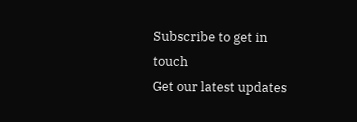Subscribe to get in touch
Get our latest updates